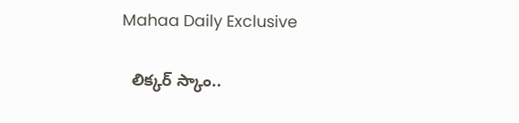Mahaa Daily Exclusive

  లిక్కర్ స్కాం..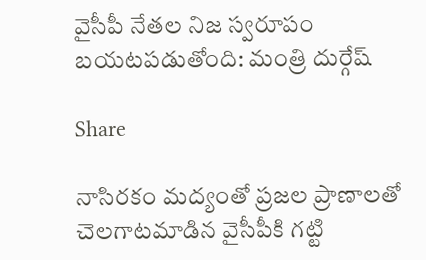వైసీపీ నేతల నిజ స్వరూపం బయటపడుతోంది: మంత్రి దుర్గేష్‌

Share

నాసిరకం మద్యంతో ప్రజల ప్రాణాలతో చెలగాటమాడిన వైసీపీకి గట్టి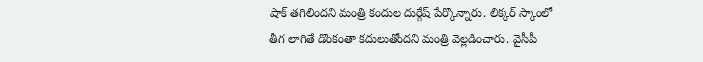షాక్‌ తగిలిందని మంత్రి కందుల దుర్గేష్‌ పేర్కొన్నారు. లిక్కర్‌ స్కాంలో తీగ లాగితే డొంకంతా కదులుతోందని మంత్రి వెల్లడించారు. వైసీపీ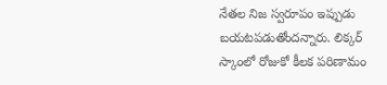నేతల నిజ స్వరూపం ఇప్పుడు బయటపడుతోందన్నారు. లిక్కర్‌ స్కాంలో రోజుకో కీలక పరిణామం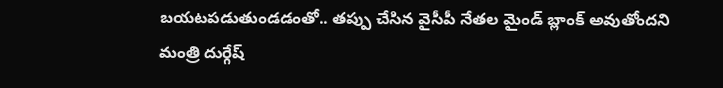బయటపడుతుండడంతో.. తప్పు చేసిన వైసీపీ నేతల మైండ్‌ బ్లాంక్‌ అవుతోందని మంత్రి దుర్గేష్‌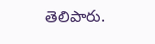తెలిపారు.